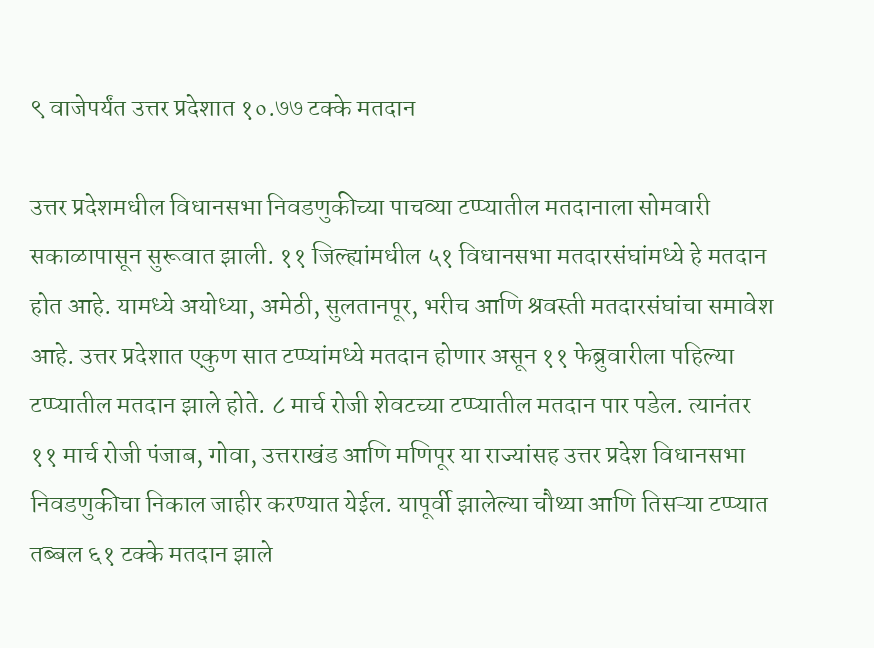९ वाजेपर्यंत उत्तर प्रदेशात १०.७७ टक्के मतदान

उत्तर प्रदेशमधील विधानसभा निवडणुकीच्या पाचव्या टप्प्यातील मतदानाला सोमवारी सकाळापासून सुरूवात झाली. ११ जिल्ह्यांमधील ५१ विधानसभा मतदारसंघांमध्ये हे मतदान होत आहे. यामध्ये अयोध्या, अमेठी, सुलतानपूर, भरीच आणि श्रवस्ती मतदारसंघांचा समावेश आहे. उत्तर प्रदेशात एकुण सात टप्प्यांमध्ये मतदान होणार असून ११ फेब्रुवारीला पहिल्या टप्प्यातील मतदान झाले होते. ८ मार्च रोजी शेवटच्या टप्प्यातील मतदान पार पडेल. त्यानंतर ११ मार्च रोजी पंजाब, गोवा, उत्तराखंड आणि मणिपूर या राज्यांसह उत्तर प्रदेश विधानसभा निवडणुकीचा निकाल जाहीर करण्यात येईल. यापूर्वी झालेल्या चौथ्या आणि तिसऱ्या टप्प्यात तब्बल ६१ टक्के मतदान झाले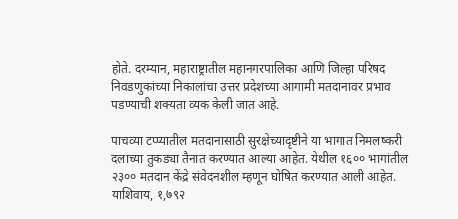होते. दरम्यान, महाराष्ट्रातील महानगरपालिका आणि जिल्हा परिषद निवडणुकांच्या निकालांचा उत्तर प्रदेशच्या आगामी मतदानावर प्रभाव पडण्याची शक्यता व्यक केली जात आहे.

पाचव्या टप्प्यातील मतदानासाठी सुरक्षेच्यादृष्टीने या भागात निमलष्करी दलाच्या तुकड्या तैनात करण्यात आल्या आहेत. येथील १६०० भागांतील २३०० मतदान केंद्रे संवेदनशील म्हणून घोषित करण्यात आली आहेत. याशिवाय, १,७९२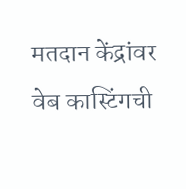मतदान केंद्रांवर वेब कास्टिंगची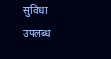सुविधा उपलब्ध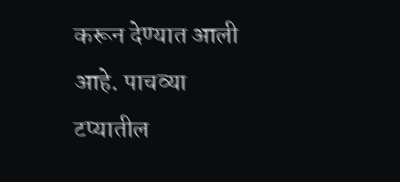करून देण्यात आली आहे. पाचव्या टप्यातील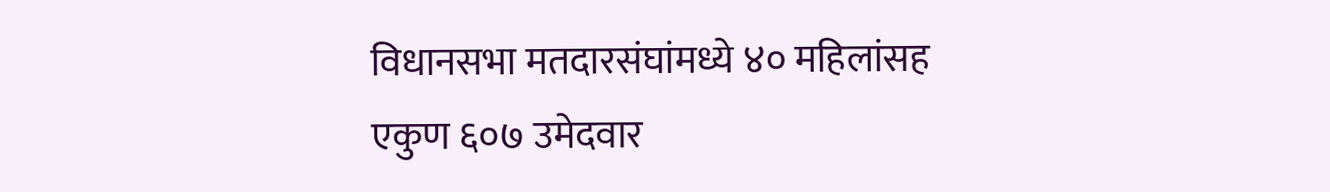विधानसभा मतदारसंघांमध्ये ४० महिलांसह एकुण ६०७ उमेदवार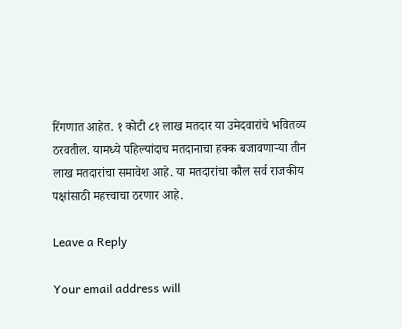रिंगणात आहेत. १ कोटी ८१ लाख मतदार या उमेदवारांचे भवितव्य ठरवतील. यामध्ये पहिल्यांदाच मतदानाचा हक्क बजावणाऱ्या तीन लाख मतदारांचा समावेश आहे. या मतदारांचा कौल सर्व राजकीय पक्षांसाठी महत्त्वाचा ठरणार आहे.

Leave a Reply

Your email address will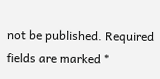not be published. Required fields are marked *